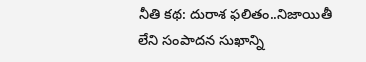నీతి కథ: దురాశ ఫలితం..నిజాయితీ లేని సంపాదన సుఖాన్ని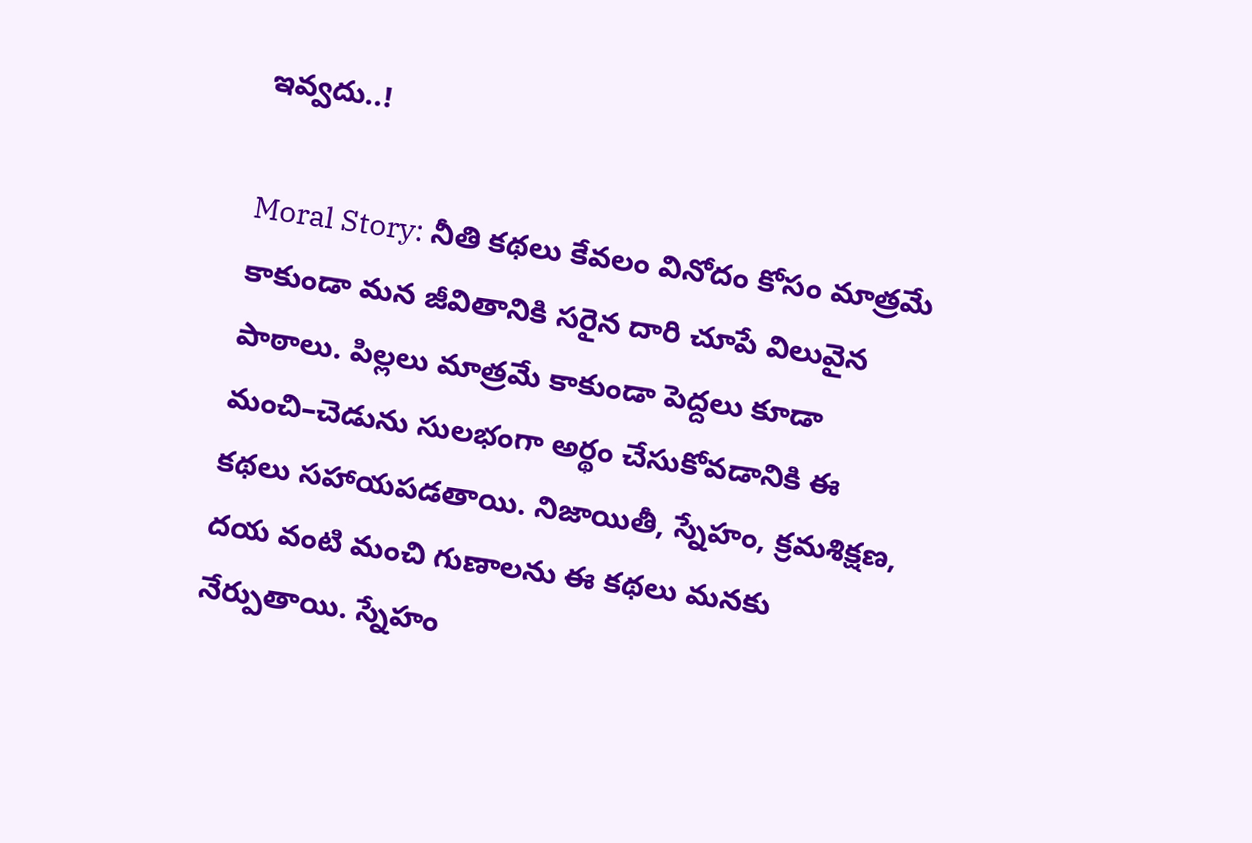ఇవ్వదు..!

Moral Story: నీతి కథలు కేవలం వినోదం కోసం మాత్రమే కాకుండా మన జీవితానికి సరైన దారి చూపే విలువైన పాఠాలు. పిల్లలు మాత్రమే కాకుండా పెద్దలు కూడా మంచి–చెడును సులభంగా అర్థం చేసుకోవడానికి ఈ కథలు సహాయపడతాయి. నిజాయితీ, స్నేహం, క్రమశిక్షణ, దయ వంటి మంచి గుణాలను ఈ కథలు మనకు నేర్పుతాయి. స్నేహం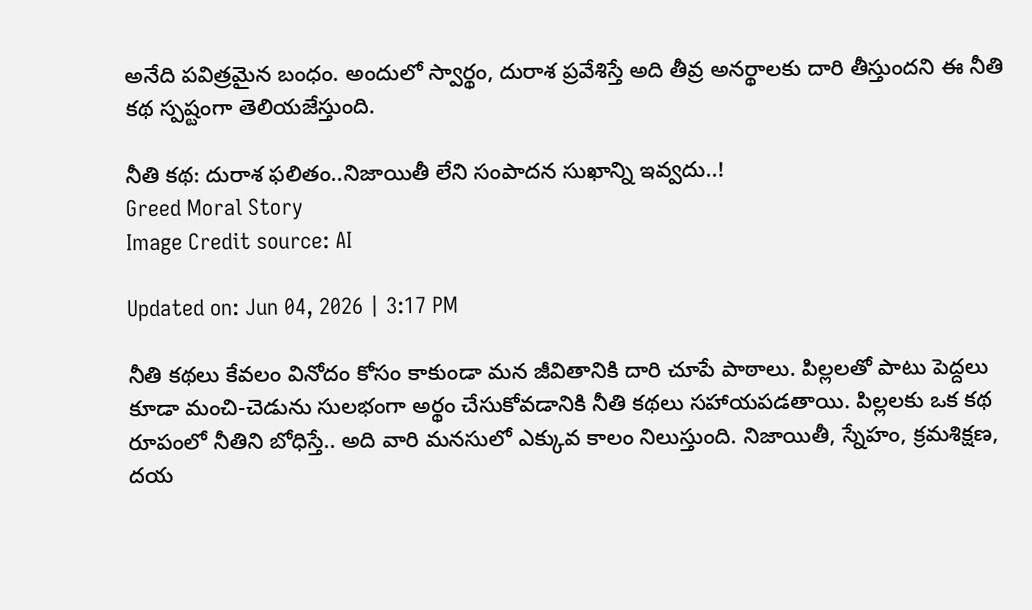అనేది పవిత్రమైన బంధం. అందులో స్వార్థం, దురాశ ప్రవేశిస్తే అది తీవ్ర అనర్థాలకు దారి తీస్తుందని ఈ నీతి కథ స్పష్టంగా తెలియజేస్తుంది.

నీతి కథ: దురాశ ఫలితం..నిజాయితీ లేని సంపాదన సుఖాన్ని ఇవ్వదు..!
Greed Moral Story
Image Credit source: AI

Updated on: Jun 04, 2026 | 3:17 PM

నీతి కథలు కేవలం వినోదం కోసం కాకుండా మన జీవితానికి దారి చూపే పాఠాలు. పిల్లలతో పాటు పెద్దలు కూడా మంచి-చెడును సులభంగా అర్థం చేసుకోవడానికి నీతి కథలు సహాయపడతాయి. పిల్లలకు ఒక కథ రూపంలో నీతిని బోధిస్తే.. అది వారి మనసులో ఎక్కువ కాలం నిలుస్తుంది. నిజాయితీ, స్నేహం, క్రమశిక్షణ, దయ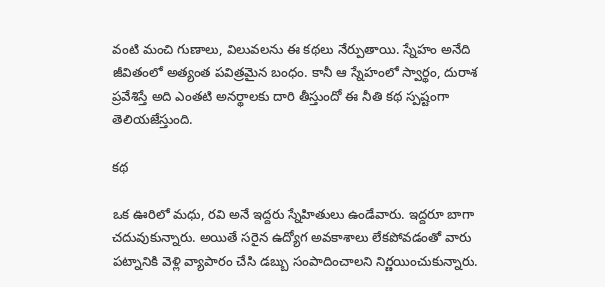వంటి మంచి గుణాలు, విలువలను ఈ కథలు నేర్పుతాయి. స్నేహం అనేది జీవితంలో అత్యంత పవిత్రమైన బంధం. కానీ ఆ స్నేహంలో స్వార్థం, దురాశ ప్రవేశిస్తే అది ఎంతటి అనర్థాలకు దారి తీస్తుందో ఈ నీతి కథ స్పష్టంగా తెలియజేస్తుంది.

కథ

ఒక ఊరిలో మధు, రవి అనే ఇద్దరు స్నేహితులు ఉండేవారు. ఇద్దరూ బాగా చదువుకున్నారు. అయితే సరైన ఉద్యోగ అవకాశాలు లేకపోవడంతో వారు పట్నానికి వెళ్లి వ్యాపారం చేసి డబ్బు సంపాదించాలని నిర్ణయించుకున్నారు.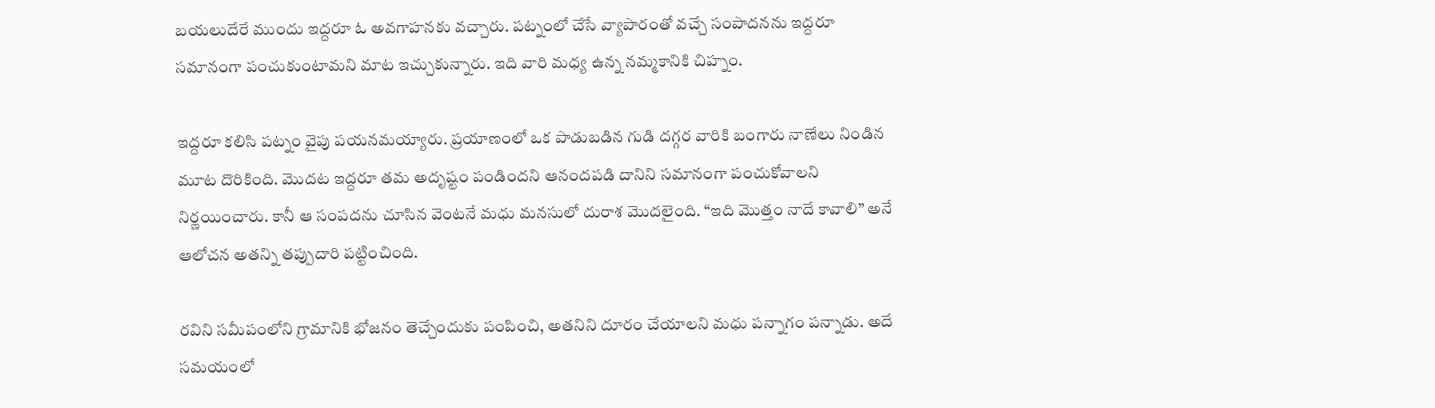బయలుదేరే ముందు ఇద్దరూ ఓ అవగాహనకు వచ్చారు. పట్నంలో చేసే వ్యాపారంతో వచ్చే సంపాదనను ఇద్దరూ సమానంగా పంచుకుంటామని మాట ఇచ్చుకున్నారు. ఇది వారి మధ్య ఉన్న నమ్మకానికి చిహ్నం.

ఇద్దరూ కలిసి పట్నం వైపు పయనమయ్యారు. ప్రయాణంలో ఒక పాడుబడిన గుడి దగ్గర వారికి బంగారు నాణేలు నిండిన మూట దొరికింది. మొదట ఇద్దరూ తమ అదృష్టం పండిందని ఆనందపడి దానిని సమానంగా పంచుకోవాలని నిర్ణయించారు. కానీ ఆ సంపదను చూసిన వెంటనే మధు మనసులో దురాశ మొదలైంది. “ఇది మొత్తం నాదే కావాలి” అనే ఆలోచన అతన్ని తప్పుదారి పట్టించింది.

రవిని సమీపంలోని గ్రామానికి భోజనం తెచ్చేందుకు పంపించి, అతనిని దూరం చేయాలని మధు పన్నాగం పన్నాడు. అదే సమయంలో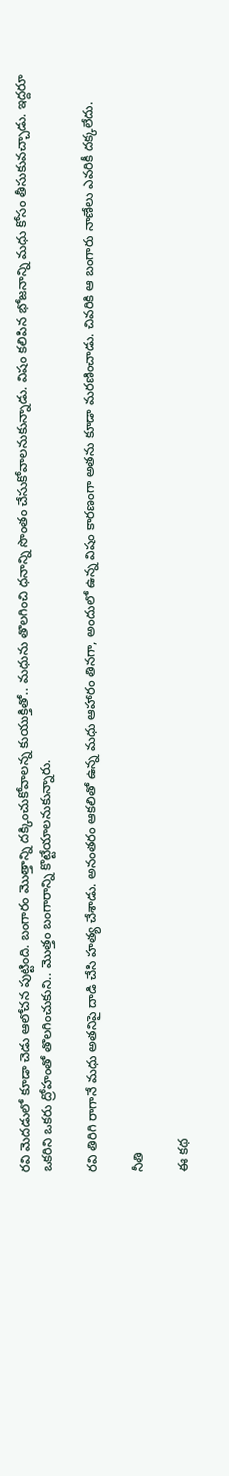రవి మెదడులో కూడా చెడు ఆలోచన పుట్టింది. బంగారం మొత్తాన్ని దక్కించుకోవాలన్న కుయుక్తితో.. మధును తొలగించి ధనాన్ని సొంతం చేసుకోవాలనుకున్నాడు. విషం కలిపిన భోజనాన్ని మధు కోసం తీసుకువచ్చాడు. ఇద్దరూ ఒకరిని ఒకరు ద్రోహంతో తొలగించుకుని.. మొత్తం బంగారాన్ని కొట్టేయాలనుకున్నారు.

రవి తిరిగి రాగానే మధు అతనిపై దాడి చేసి హత్య చేశాడు. అనంతరం ఆకలితో ఉన్న మధు ఆహారం తినగా, అందులో ఉన్న విషం కారణంగా అతను కూడా మరణించాడు. చివరికి ఆ బంగారు నాణేలు ఎవరికీ దక్కలేదు.

నీతి

ఈ కథ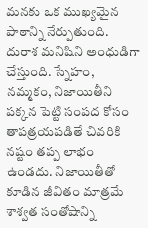మనకు ఒక ముఖ్యమైన పాఠాన్ని నేర్పుతుంది. దురాశ మనిషిని అంధుడిగా చేస్తుంది. స్నేహం, నమ్మకం, నిజాయితీని పక్కన పెట్టి సంపద కోసం తాపత్రయపడితే చివరికి నష్టం తప్ప లాభం ఉండదు. నిజాయితీతో కూడిన జీవితం మాత్రమే శాశ్వత సంతోషాన్ని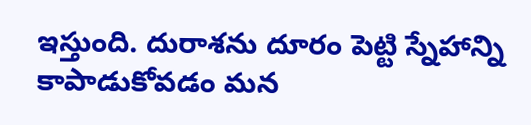ఇస్తుంది. దురాశను దూరం పెట్టి స్నేహాన్ని కాపాడుకోవడం మన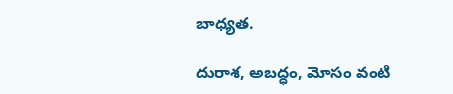బాధ్యత.

దురాశ, అబద్ధం, మోసం వంటి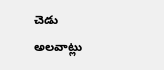చెడు అలవాట్లు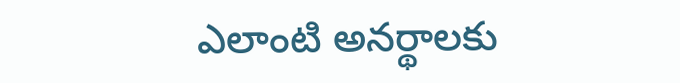ఎలాంటి అనర్థాలకు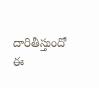దారితీస్తుందో ఈ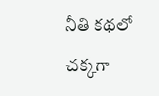నీతి కథలో చక్కగా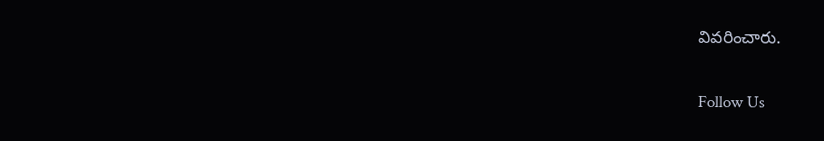వివరించారు.

Follow Us